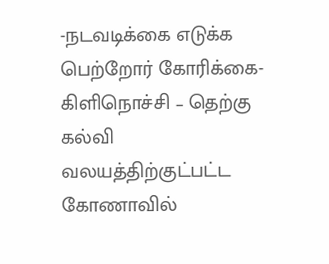-நடவடிக்கை எடுக்க பெற்றோர் கோரிக்கை-
கிளிநொச்சி – தெற்கு கல்வி வலயத்திற்குட்பட்ட கோணாவில்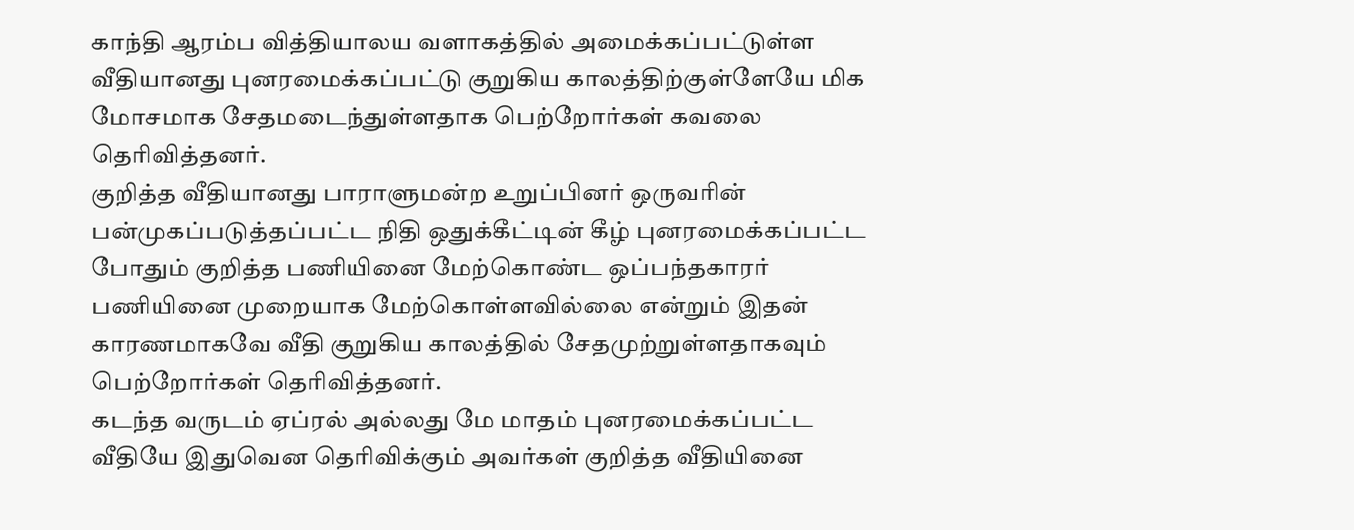காந்தி ஆரம்ப வித்தியாலய வளாகத்தில் அமைக்கப்பட்டுள்ள வீதியானது புனரமைக்கப்பட்டு குறுகிய காலத்திற்குள்ளேயே மிக மோசமாக சேதமடைந்துள்ளதாக பெற்றோர்கள் கவலை தெரிவித்தனர்.
குறித்த வீதியானது பாராளுமன்ற உறுப்பினர் ஒருவரின் பன்முகப்படுத்தப்பட்ட நிதி ஒதுக்கீட்டின் கீழ் புனரமைக்கப்பட்ட போதும் குறித்த பணியினை மேற்கொண்ட ஒப்பந்தகாரர் பணியினை முறையாக மேற்கொள்ளவில்லை என்றும் இதன் காரணமாகவே வீதி குறுகிய காலத்தில் சேதமுற்றுள்ளதாகவும் பெற்றோர்கள் தெரிவித்தனர்.
கடந்த வருடம் ஏப்ரல் அல்லது மே மாதம் புனரமைக்கப்பட்ட வீதியே இதுவென தெரிவிக்கும் அவர்கள் குறித்த வீதியினை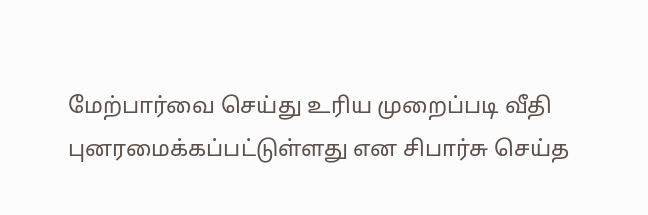மேற்பார்வை செய்து உரிய முறைப்படி வீதி புனரமைக்கப்பட்டுள்ளது என சிபார்சு செய்த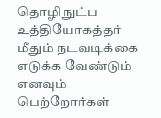தொழிநுட்ப உத்தியோகத்தர் மீதும் நடவடிக்கை எடுக்க வேண்டும் எனவும் பெற்றோர்கள்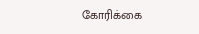கோரிக்கை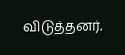விடுத்தனர்.